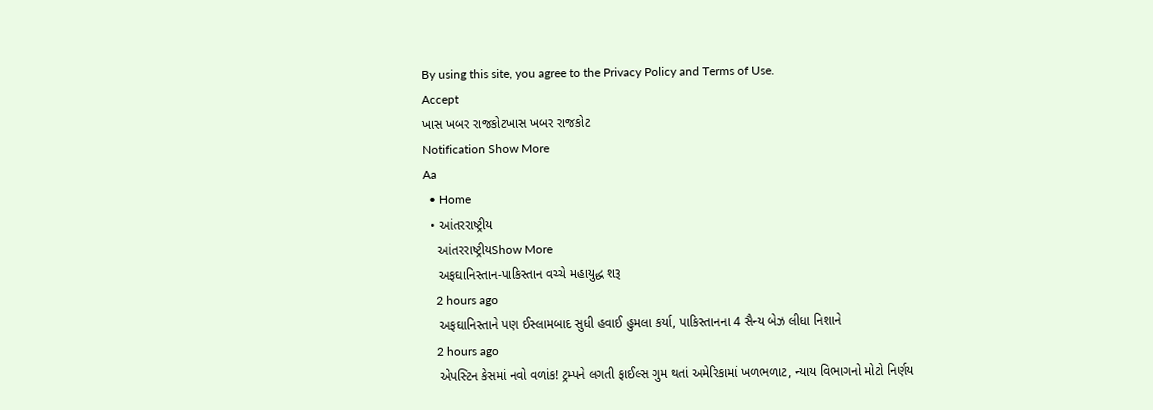By using this site, you agree to the Privacy Policy and Terms of Use.
Accept
ખાસ ખબર રાજકોટખાસ ખબર રાજકોટ
Notification Show More
Aa
  • Home
  • આંતરરાષ્ટ્રીય
    આંતરરાષ્ટ્રીયShow More
    અફઘાનિસ્તાન-પાકિસ્તાન વચ્ચે મહાયુદ્ધ શરૂ
    2 hours ago
    અફઘાનિસ્તાને પણ ઈસ્લામબાદ સુધી હવાઈ હુમલા કર્યા, પાકિસ્તાનના 4 સૈન્ય બેઝ લીધા નિશાને
    2 hours ago
    એપસ્ટિન કેસમાં નવો વળાંક! ટ્રમ્પને લગતી ફાઈલ્સ ગુમ થતાં અમેરિકામાં ખળભળાટ, ન્યાય વિભાગનો મોટો નિર્ણય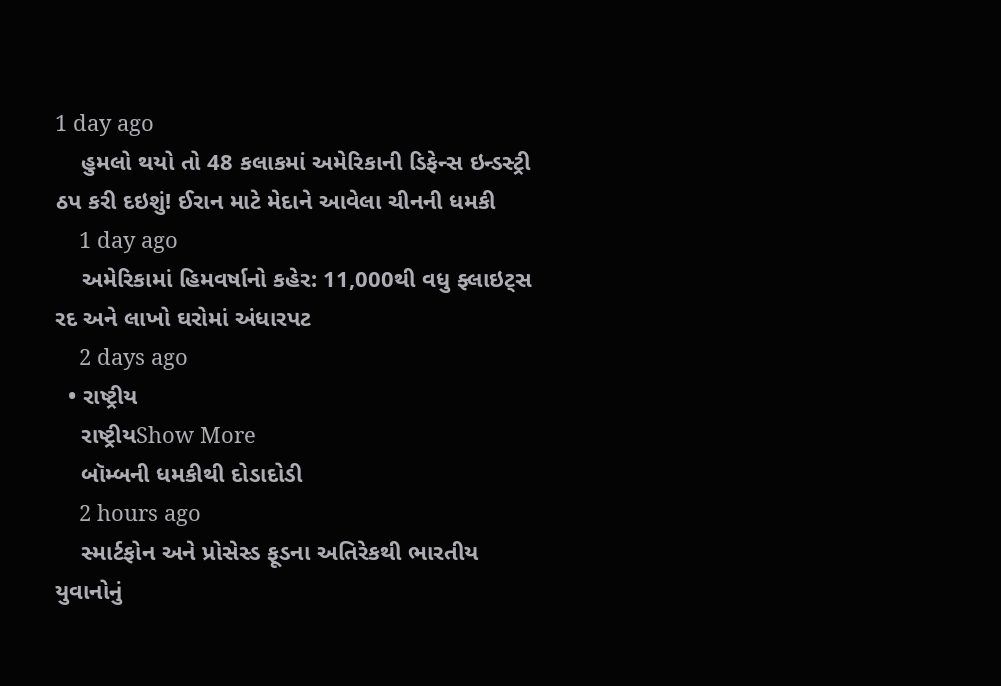1 day ago
    હુમલો થયો તો 48 કલાકમાં અમેરિકાની ડિફેન્સ ઇન્ડસ્ટ્રી ઠપ કરી દઇશું! ઈરાન માટે મેદાને આવેલા ચીનની ધમકી
    1 day ago
    અમેરિકામાં હિમવર્ષાનો કહેર: 11,000થી વધુ ફ્લાઇટ્સ રદ અને લાખો ઘરોમાં અંધારપટ
    2 days ago
  • રાષ્ટ્રીય
    રાષ્ટ્રીયShow More
    બૉમ્બની ધમકીથી દોડાદોડી
    2 hours ago
    સ્માર્ટફોન અને પ્રોસેસ્ડ ફૂડના અતિરેકથી ભારતીય યુવાનોનું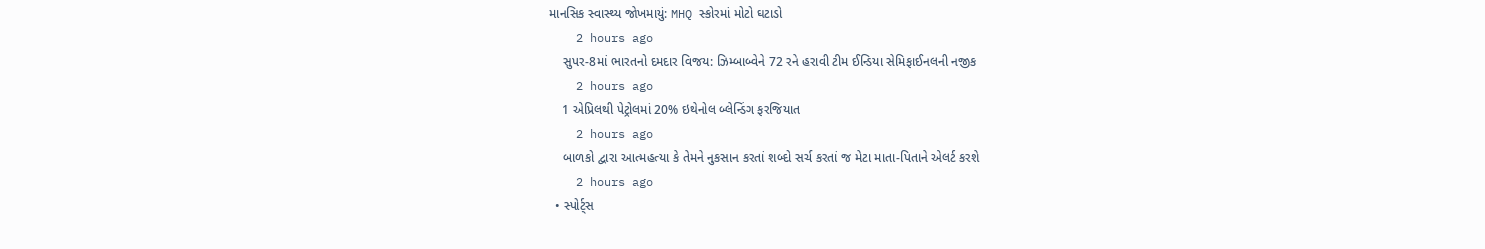માનસિક સ્વાસ્થ્ય જોખમાયું: MHQ સ્કોરમાં મોટો ઘટાડો
    2 hours ago
    સુપર-8માં ભારતનો દમદાર વિજય: ઝિમ્બાબ્વેને 72 રને હરાવી ટીમ ઈન્ડિયા સેમિફાઈનલની નજીક
    2 hours ago
    1 એપ્રિલથી પેટ્રોલમાં 20% ઇથેનોલ બ્લેન્ડિંગ ફરજિયાત
    2 hours ago
    બાળકો દ્વારા આત્મહત્યા કે તેમને નુકસાન કરતાં શબ્દો સર્ચ કરતાં જ મેટા માતા-પિતાને એલર્ટ કરશે
    2 hours ago
  • સ્પોર્ટ્સ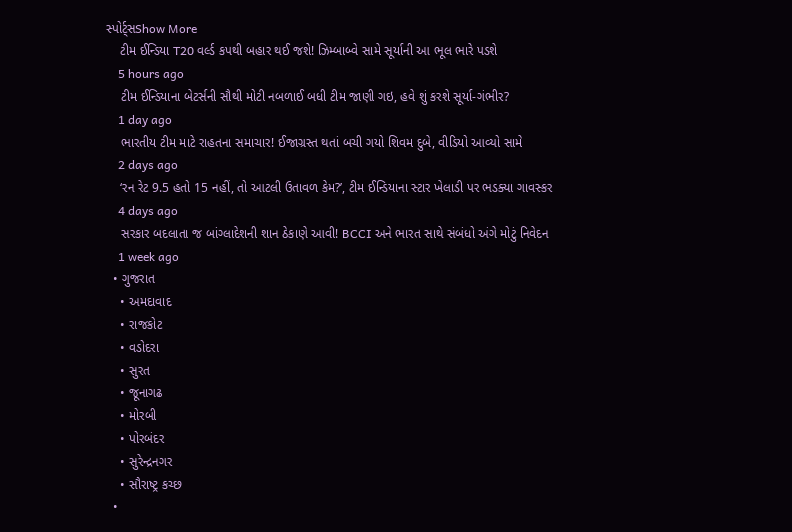સ્પોર્ટ્સShow More
    ટીમ ઈન્ડિયા T20 વર્લ્ડ કપથી બહાર થઈ જશે! ઝિમ્બાબ્વે સામે સૂર્યાની આ ભૂલ ભારે પડશે
    5 hours ago
    ટીમ ઈન્ડિયાના બેટર્સની સૌથી મોટી નબળાઈ બધી ટીમ જાણી ગઇ, હવે શું કરશે સૂર્યા-ગંભીર?
    1 day ago
    ભારતીય ટીમ માટે રાહતના સમાચાર! ઈજાગ્રસ્ત થતાં બચી ગયો શિવમ દુબે, વીડિયો આવ્યો સામે
    2 days ago
    ‘રન રેટ 9.5 હતો 15 નહીં, તો આટલી ઉતાવળ કેમ?’, ટીમ ઈન્ડિયાના સ્ટાર ખેલાડી પર ભડક્યા ગાવસ્કર
    4 days ago
    સરકાર બદલાતા જ બાંગ્લાદેશની શાન ઠેકાણે આવી! BCCI અને ભારત સાથે સંબંધો અંગે મોટું નિવેદન
    1 week ago
  • ગુજરાત
    • અમદાવાદ
    • રાજકોટ
    • વડોદરા
    • સુરત
    • જૂનાગઢ
    • મોરબી
    • પોરબંદર
    • સુરેન્દ્રનગર
    • સૌરાષ્ટ્ર કચ્છ
  •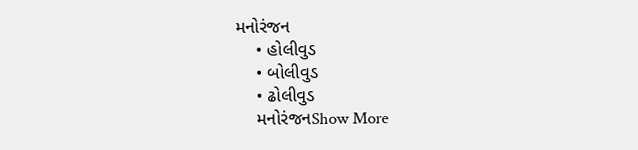મનોરંજન
    • હોલીવુડ
    • બોલીવુડ
    • ઢોલીવુડ
    મનોરંજનShow More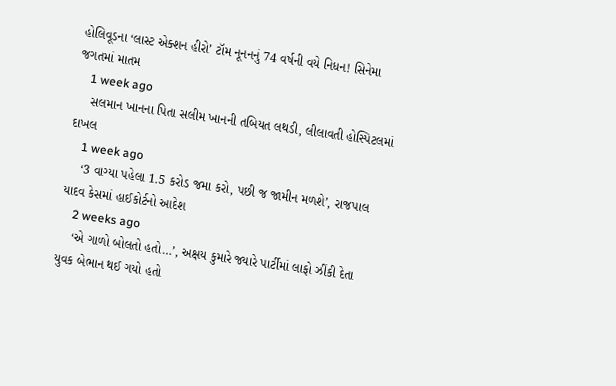હોલિવૂડના ‘લાસ્ટ એક્શન હીરો’ ટૉમ નૂનનનું 74 વર્ષની વયે નિધન! સિનેમા જગતમાં માતમ
    1 week ago
    સલમાન ખાનના પિતા સલીમ ખાનની તબિયત લથડી, લીલાવતી હોસ્પિટલમાં દાખલ
    1 week ago
    ‘3 વાગ્યા પહેલા 1.5 કરોડ જમા કરો, પછી જ જામીન મળશે’, રાજપાલ યાદવ કેસમાં હાઈકોર્ટનો આદેશ
    2 weeks ago
    ‘એ ગાળો બોલતો હતો…’, અક્ષય કુમારે જ્યારે પાર્ટીમાં લાફો ઝીંકી દેતા યુવક બેભાન થઈ ગયો હતો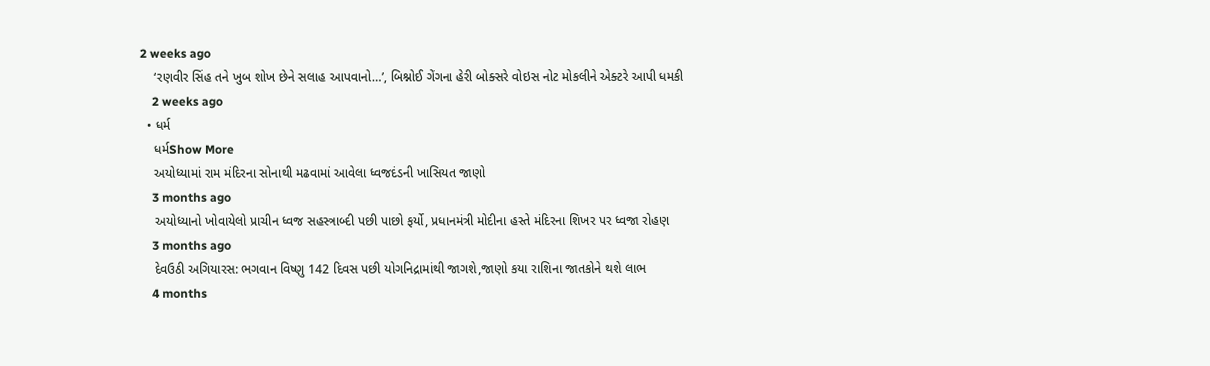2 weeks ago
    ‘રણવીર સિંહ તને ખુબ શોખ છેને સલાહ આપવાનો…’, બિશ્નોઈ ગેંગના હેરી બોક્સરે વોઇસ નોટ મોકલીને એક્ટરે આપી ધમકી
    2 weeks ago
  • ધર્મ
    ધર્મShow More
    અયોધ્યામાં રામ મંદિરના સોનાથી મઢવામાં આવેલા ધ્વજદંડની ખાસિયત જાણો
    3 months ago
    અયોધ્યાનો ખોવાયેલો પ્રાચીન ધ્વજ સહસ્ત્રાબ્દી પછી પાછો ફર્યો, પ્રધાનમંત્રી મોદીના હસ્તે મંદિરના શિખર પર ધ્વજા રોહણ
    3 months ago
    દેવઉઠી અગિયારસ: ભગવાન વિષ્ણુ 142 દિવસ પછી યોગનિદ્રામાંથી જાગશે,જાણો કયા રાશિના જાતકોને થશે લાભ
    4 months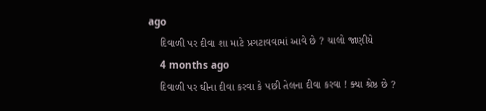ago
    દિવાળી પર દીવા શા માટે પ્રગટાવવામાં આવે છે ? ચાલો જાણીયે
    4 months ago
    દિવાળી પર ઘીના દીવા કરવા કે પછી તેલના દીવા કરવા ! ક્યા શ્રેષ્ઠ છે ?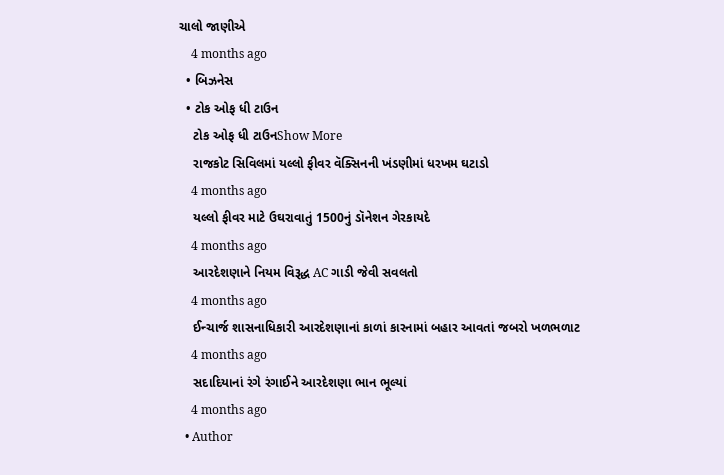ચાલો જાણીએ
    4 months ago
  • બિઝનેસ
  • ટોક ઓફ ધી ટાઉન
    ટોક ઓફ ધી ટાઉનShow More
    રાજકોટ સિવિલમાં યલ્લો ફીવર વૅક્સિનની ખંડણીમાં ધરખમ ઘટાડો
    4 months ago
    યલ્લો ફીવર માટે ઉઘરાવાતું 1500નું ડૉનેશન ગેરકાયદે
    4 months ago
    આરદેશણાને નિયમ વિરૂદ્ધ AC ગાડી જેવી સવલતો
    4 months ago
    ઈન્ચાર્જ શાસનાધિકારી આરદેશણાનાં કાળાં કારનામાં બહાર આવતાં જબરો ખળભળાટ
    4 months ago
    સદાદિયાનાં રંગે રંગાઈને આરદેશણા ભાન ભૂલ્યાં
    4 months ago
  • Author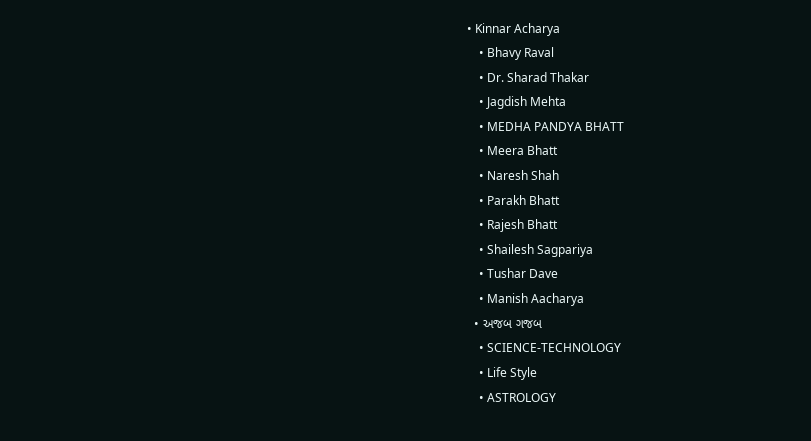• Kinnar Acharya
    • Bhavy Raval
    • Dr. Sharad Thakar
    • Jagdish Mehta
    • MEDHA PANDYA BHATT
    • Meera Bhatt
    • Naresh Shah
    • Parakh Bhatt
    • Rajesh Bhatt
    • Shailesh Sagpariya
    • Tushar Dave
    • Manish Aacharya
  • અજબ ગજબ
    • SCIENCE-TECHNOLOGY
    • Life Style
    • ASTROLOGY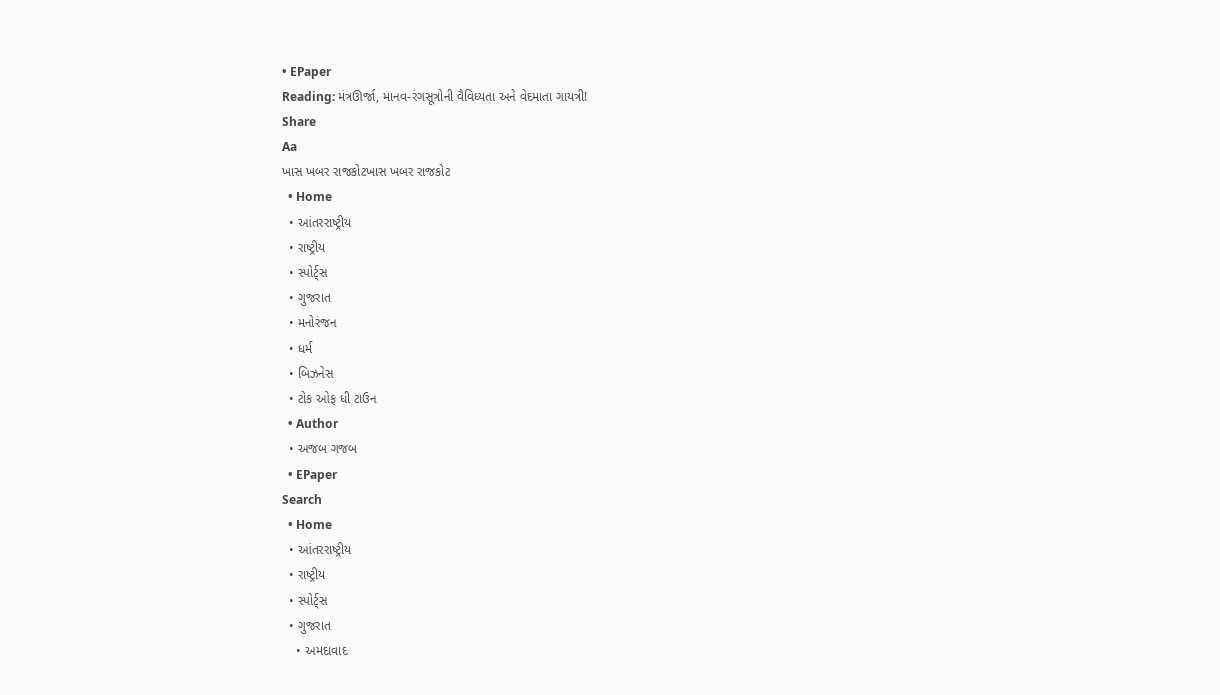• EPaper
Reading: મંત્રઊર્જા, માનવ-રંગસૂત્રોની વૈવિધ્યતા અને વેદમાતા ગાયત્રી!
Share
Aa
ખાસ ખબર રાજકોટખાસ ખબર રાજકોટ
  • Home
  • આંતરરાષ્ટ્રીય
  • રાષ્ટ્રીય
  • સ્પોર્ટ્સ
  • ગુજરાત
  • મનોરંજન
  • ધર્મ
  • બિઝનેસ
  • ટોક ઓફ ધી ટાઉન
  • Author
  • અજબ ગજબ
  • EPaper
Search
  • Home
  • આંતરરાષ્ટ્રીય
  • રાષ્ટ્રીય
  • સ્પોર્ટ્સ
  • ગુજરાત
    • અમદાવાદ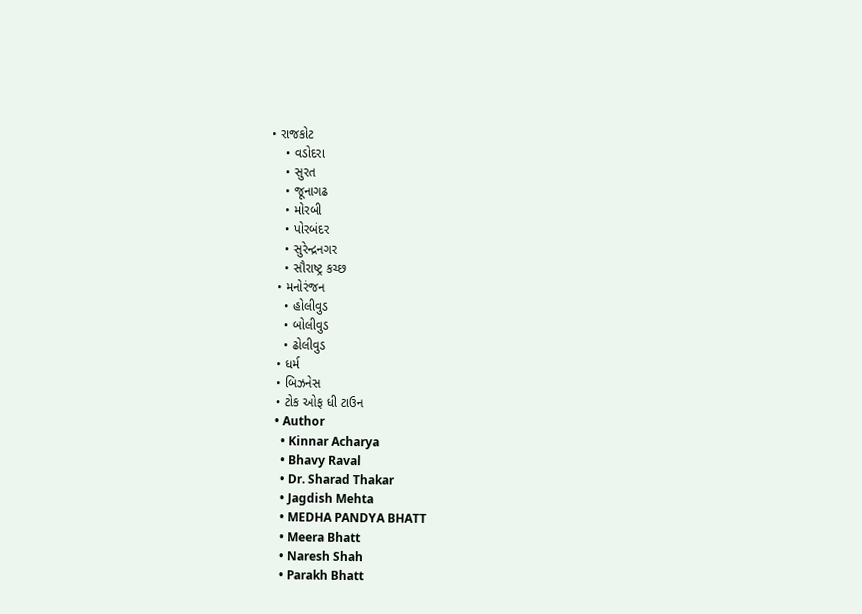• રાજકોટ
    • વડોદરા
    • સુરત
    • જૂનાગઢ
    • મોરબી
    • પોરબંદર
    • સુરેન્દ્રનગર
    • સૌરાષ્ટ્ર કચ્છ
  • મનોરંજન
    • હોલીવુડ
    • બોલીવુડ
    • ઢોલીવુડ
  • ધર્મ
  • બિઝનેસ
  • ટોક ઓફ ધી ટાઉન
  • Author
    • Kinnar Acharya
    • Bhavy Raval
    • Dr. Sharad Thakar
    • Jagdish Mehta
    • MEDHA PANDYA BHATT
    • Meera Bhatt
    • Naresh Shah
    • Parakh Bhatt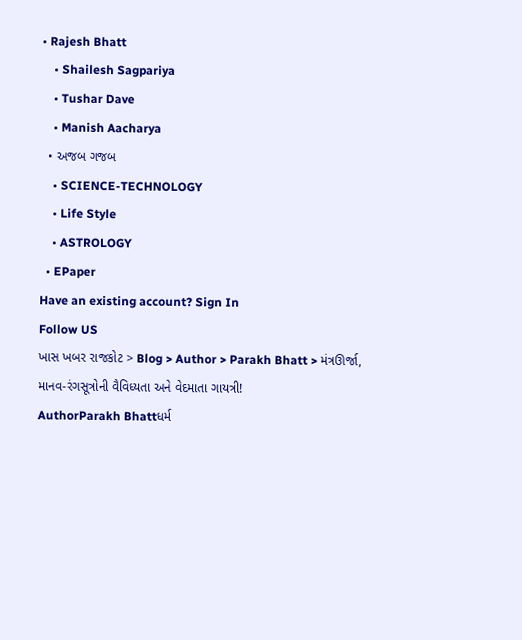• Rajesh Bhatt
    • Shailesh Sagpariya
    • Tushar Dave
    • Manish Aacharya
  • અજબ ગજબ
    • SCIENCE-TECHNOLOGY
    • Life Style
    • ASTROLOGY
  • EPaper
Have an existing account? Sign In
Follow US
ખાસ ખબર રાજકોટ > Blog > Author > Parakh Bhatt > મંત્રઊર્જા, માનવ-રંગસૂત્રોની વૈવિધ્યતા અને વેદમાતા ગાયત્રી!
AuthorParakh Bhattધર્મ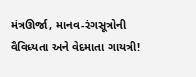મંત્રઊર્જા, માનવ-રંગસૂત્રોની વૈવિધ્યતા અને વેદમાતા ગાયત્રી!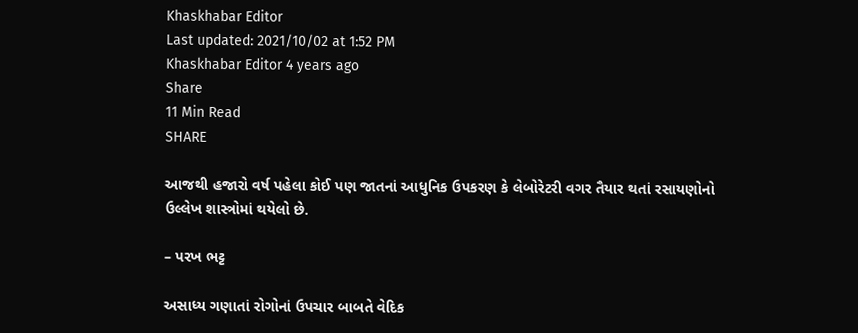Khaskhabar Editor
Last updated: 2021/10/02 at 1:52 PM
Khaskhabar Editor 4 years ago
Share
11 Min Read
SHARE

આજથી હજારો વર્ષ પહેલા કોઈ પણ જાતનાં આધુનિક ઉપકરણ કે લેબોરેટરી વગર તૈયાર થતાં રસાયણોનો ઉલ્લેખ શાસ્ત્રોમાં થયેલો છે.

– પરખ ભટ્ટ

અસાધ્ય ગણાતાં રોગોનાં ઉપચાર બાબતે વેદિક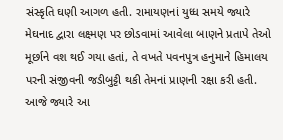સંસ્કૃતિ ઘણી આગળ હતી. રામાયણનાં યુધ્ધ સમયે જ્યારે મેઘનાદ દ્વારા લક્ષ્મણ પર છોડવામાં આવેલા બાણને પ્રતાપે તેઓ મૂર્છાને વશ થઈ ગયા હતાં, તે વખતે પવનપુત્ર હનુમાને હિમાલય પરની સંજીવની જડીબુટ્ટી થકી તેમનાં પ્રાણની રક્ષા કરી હતી. આજે જ્યારે આ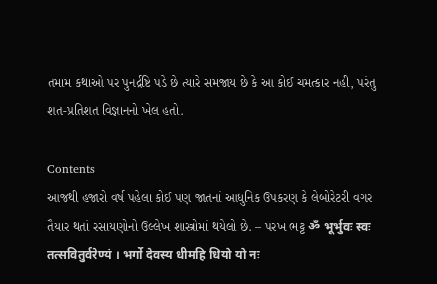તમામ કથાઓ પર પુનર્દ્રષ્ટિ પડે છે ત્યારે સમજાય છે કે આ કોઈ ચમત્કાર નહી, પરંતુ શત-પ્રતિશત વિજ્ઞાનનો ખેલ હતો.

Contents
આજથી હજારો વર્ષ પહેલા કોઈ પણ જાતનાં આધુનિક ઉપકરણ કે લેબોરેટરી વગર તૈયાર થતાં રસાયણોનો ઉલ્લેખ શાસ્ત્રોમાં થયેલો છે. – પરખ ભટ્ટ ॐ भूर्भुवः स्वः तत्सवितुर्वरेण्यं । भर्गो देवस्य धीमहि धियो यो नः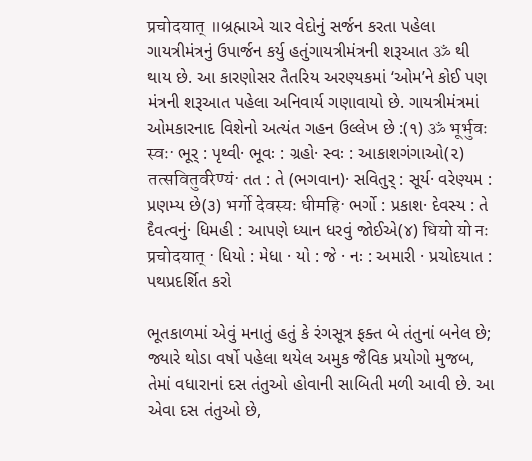प्रचोदयात् ॥બ્રહ્માએ ચાર વેદોનું સર્જન કરતા પહેલા ગાયત્રીમંત્રનું ઉપાર્જન કર્યુ હતુંગાયત્રીમંત્રની શરૂઆત ॐ થી થાય છે. આ કારણોસર તૈતરિય અરણ્યકમાં ‘ઓમ’ને કોઈ પણ મંત્રની શરૂઆત પહેલા અનિવાર્ય ગણાવાયો છે. ગાયત્રીમંત્રમાં ઓમકારનાદ વિશેનો અત્યંત ગહન ઉલ્લેખ છે :(૧) ॐ भूर्भुवः स्वः· ભૂર્‍ : પૃથ્વી· ભૂવઃ : ગ્રહો· સ્વઃ : આકાશગંગાઓ(૨) तत्सवितुर्वरेण्यं· તત : તે (ભગવાન)· સવિતુર્‍ : સૂર્ય· વરેણ્યમ : પ્રણમ્ય છે(૩) भर्गो देवस्यः धीमहि· ભર્ગો : પ્રકાશ· દેવસ્ય : તે દૈવત્વનું· ધિમહી : આપણે ધ્યાન ધરવું જોઈએ(૪) धियो यो नः प्रचोदयात् · ધિયો : મેધા · યો : જે · નઃ : અમારી · પ્રચોદયાત : પથપ્રદર્શિત કરો

ભૂતકાળમાં એવું મનાતું હતું કે રંગસૂત્ર ફક્ત બે તંતુનાં બનેલ છે; જ્યારે થોડા વર્ષો પહેલા થયેલ અમુક જૈવિક પ્રયોગો મુજબ, તેમાં વધારાનાં દસ તંતુઓ હોવાની સાબિતી મળી આવી છે. આ એવા દસ તંતુઓ છે,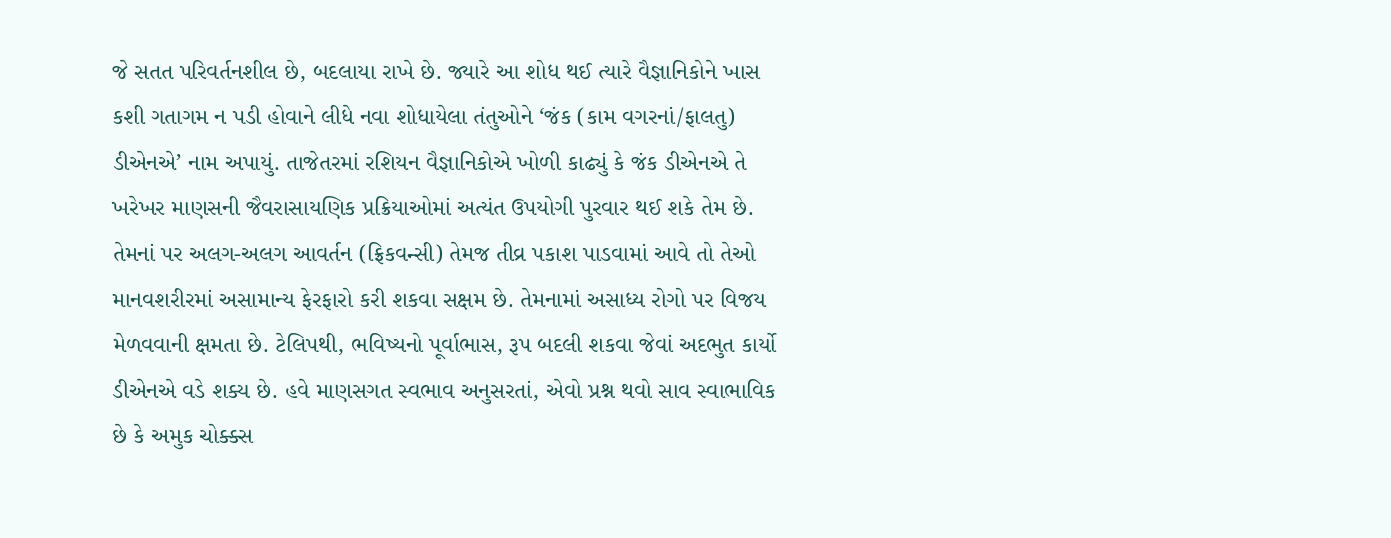જે સતત પરિવર્તનશીલ છે, બદલાયા રાખે છે. જ્યારે આ શોધ થઈ ત્યારે વૈજ્ઞાનિકોને ખાસ કશી ગતાગમ ન પડી હોવાને લીધે નવા શોધાયેલા તંતુઓને ‘જંક (કામ વગરનાં/ફાલતુ) ડીએનએ’ નામ અપાયું. તાજેતરમાં રશિયન વૈજ્ઞાનિકોએ ખોળી કાઢ્યું કે જંક ડીએનએ તે ખરેખર માણસની જૈવરાસાયણિક પ્રક્રિયાઓમાં અત્યંત ઉપયોગી પુરવાર થઈ શકે તેમ છે. તેમનાં પર અલગ-અલગ આવર્તન (ફ્રિકવન્સી) તેમજ તીવ્ર પકાશ પાડવામાં આવે તો તેઓ માનવશરીરમાં અસામાન્ય ફેરફારો કરી શકવા સક્ષમ છે. તેમનામાં અસાધ્ય રોગો પર વિજય મેળવવાની ક્ષમતા છે. ટેલિપથી, ભવિષ્યનો પૂર્વાભાસ, રૂપ બદલી શકવા જેવાં અદભુત કાર્યો ડીએનએ વડે શક્ય છે. હવે માણસગત સ્વભાવ અનુસરતાં, એવો પ્રશ્ન થવો સાવ સ્વાભાવિક છે કે અમુક ચોક્ક્સ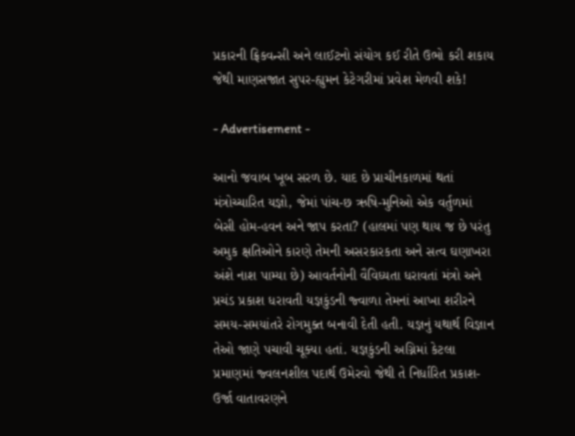પ્રકારની ફ્રિકવન્સી અને લાઈટનો સંયોગ કઈ રીતે ઉભો કરી શકાય જેથી માણસજાત સુપર-હ્યુમન કેટેગરીમાં પ્રવેશ મેળવી શકે!

- Advertisement -

આનો જવાબ ખૂબ સરળ છે. યાદ છે પ્રાચીનકાળમાં થતાં મંત્રોચ્ચારિત યજ્ઞો, જેમાં પાંચ-છ ઋષિ-મુનિઓ એક વર્તુળમાં બેસી હોમ-હવન અને જાપ કરતા? (હાલમાં પણ થાય જ છે પરંતુ અમુક ક્ષતિઓને કારણે તેમની અસરકારકતા અને સત્વ ઘણાખરા અંશે નાશ પામ્યા છે) આવર્તનોની વૈવિધ્યતા ધરાવતાં મંત્રો અને પ્રચંડ પ્રકાશ ધરાવતી યજ્ઞકુંડની જ્વાળા તેમનાં આખા શરીરને સમય-સમયાંતરે રોગમુક્ત બનાવી દેતી હતી. યજ્ઞનું યથાર્થ વિજ્ઞાન તેઓ જાણે પચાવી ચૂક્યા હતાં. યજ્ઞકુંડની અગ્નિમાં કેટલા પ્રમાણમાં જ્વલનશીલ પદાર્થ ઉમેરવો જેથી તે નિર્ધારિત પ્રકાશ-ઉર્જા વાતાવરણને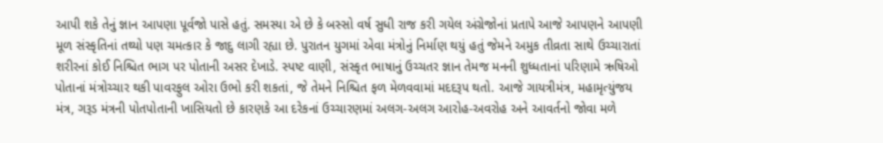આપી શકે તેનું જ્ઞાન આપણા પૂર્વજો પાસે હતું. સમસ્યા એ છે કે બસ્સો વર્ષ સુધી રાજ કરી ગયેલ અંગ્રેજોનાં પ્રતાપે આજે આપણને આપણી મૂળ સંસ્કૃતિનાં તથ્યો પણ ચમત્કાર કે જાદુ લાગી રહ્યા છે. પુરાતન યુગમાં એવા મંત્રોનું નિર્માણ થયું હતું જેમને અમુક તીવ્રતા સાથે ઉચ્ચારાતાં શરીરનાં કોઈ નિશ્ચિત ભાગ પર પોતાની અસર દેખાડે. સ્પષ્ટ વાણી, સંસ્કૃત ભાષાનું ઉચ્ચતર જ્ઞાન તેમજ મનની શુધ્ધતાનાં પરિણામે ઋષિઓ પોતાનાં મંત્રોચ્ચાર થકી પાવરફુલ ઓરા ઉભો કરી શકતાં, જે તેમને નિશ્ચિત ફળ મેળવવામાં મદદરૂપ થતો. આજે ગાયત્રીમંત્ર, મહામૃત્યુંજય મંત્ર, ગરૂડ મંત્રની પોતપોતાની ખાસિયતો છે કારણકે આ દરેકનાં ઉચ્ચારણમાં અલગ-અલગ આરોહ-અવરોહ અને આવર્તનો જોવા મળે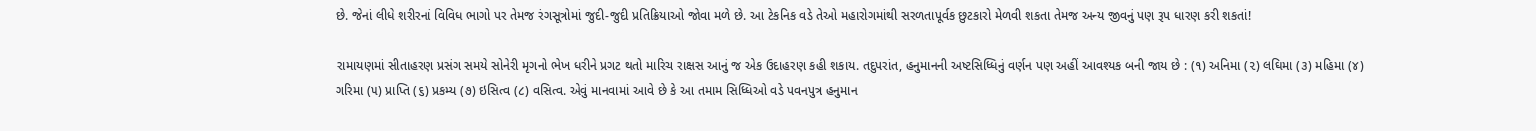છે. જેનાં લીધે શરીરનાં વિવિધ ભાગો પર તેમજ રંગસૂત્રોમાં જુદી-જુદી પ્રતિક્રિયાઓ જોવા મળે છે. આ ટેકનિક વડે તેઓ મહારોગમાંથી સરળતાપૂર્વક છુટકારો મેળવી શકતા તેમજ અન્ય જીવનું પણ રૂપ ધારણ કરી શકતાં!

રામાયણમાં સીતાહરણ પ્રસંગ સમયે સોનેરી મૃગનો ભેખ ધરીને પ્રગટ થતો મારિચ રાક્ષસ આનું જ એક ઉદાહરણ કહી શકાય. તદુપરાંત, હનુમાનની અષ્ટસિધ્ધિનું વર્ણન પણ અહીં આવશ્યક બની જાય છે : (૧) અનિમા (૨) લઘિમા (૩) મહિમા (૪) ગરિમા (૫) પ્રાપ્તિ (૬) પ્રકમ્ય (૭) ઇસિત્વ (૮) વસિત્વ. એવું માનવામાં આવે છે કે આ તમામ સિધ્ધિઓ વડે પવનપુત્ર હનુમાન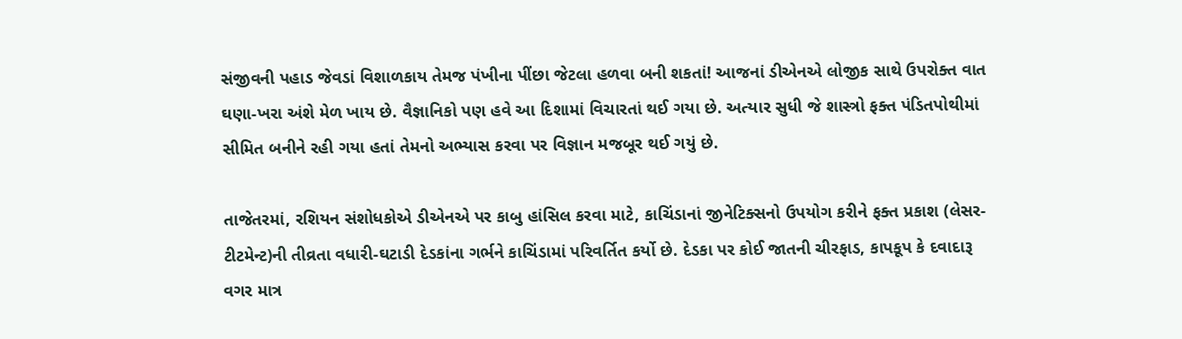સંજીવની પહાડ જેવડાં વિશાળકાય તેમજ પંખીના પીંછા જેટલા હળવા બની શકતાં! આજનાં ડીએનએ લોજીક સાથે ઉપરોક્ત વાત ઘણા-ખરા અંશે મેળ ખાય છે. વૈજ્ઞાનિકો પણ હવે આ દિશામાં વિચારતાં થઈ ગયા છે. અત્યાર સુધી જે શાસ્ત્રો ફક્ત પંડિતપોથીમાં સીમિત બનીને રહી ગયા હતાં તેમનો અભ્યાસ કરવા પર વિજ્ઞાન મજબૂર થઈ ગયું છે.

તાજેતરમાં, રશિયન સંશોધકોએ ડીએનએ પર કાબુ હાંસિલ કરવા માટે, કાચિંડાનાં જીનેટિક્સનો ઉપયોગ કરીને ફક્ત પ્રકાશ (લેસર-ટીટમેન્ટ)ની તીવ્રતા વધારી-ઘટાડી દેડકાંના ગર્ભને કાચિંડામાં પરિવર્તિત કર્યો છે. દેડકા પર કોઈ જાતની ચીરફાડ, કાપકૂપ કે દવાદારૂ વગર માત્ર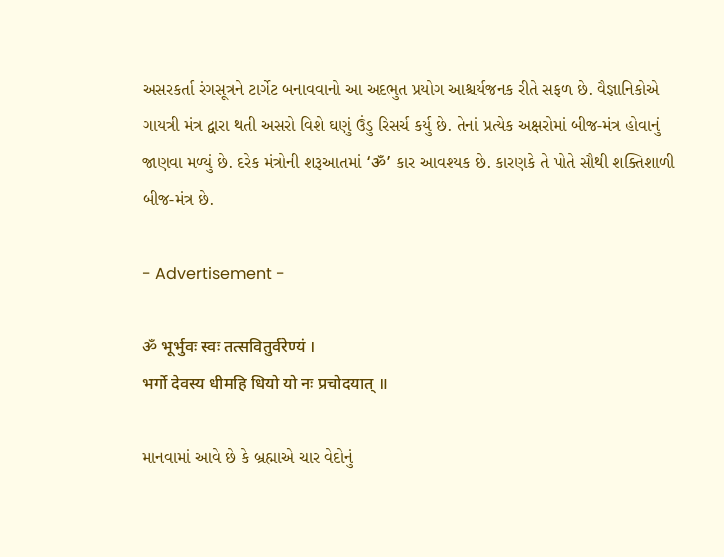અસરકર્તા રંગસૂત્રને ટાર્ગેટ બનાવવાનો આ અદભુત પ્રયોગ આશ્ચર્યજનક રીતે સફળ છે. વૈજ્ઞાનિકોએ ગાયત્રી મંત્ર દ્વારા થતી અસરો વિશે ઘણું ઉંડુ રિસર્ચ કર્યુ છે. તેનાં પ્રત્યેક અક્ષરોમાં બીજ-મંત્ર હોવાનું જાણવા મળ્યું છે. દરેક મંત્રોની શરૂઆતમાં ‘ॐ’ કાર આવશ્યક છે. કારણકે તે પોતે સૌથી શક્તિશાળી બીજ-મંત્ર છે.

- Advertisement -

ॐ भूर्भुवः स्वः तत्सवितुर्वरेण्यं ।
भर्गो देवस्य धीमहि धियो यो नः प्रचोदयात् ॥

માનવામાં આવે છે કે બ્રહ્માએ ચાર વેદોનું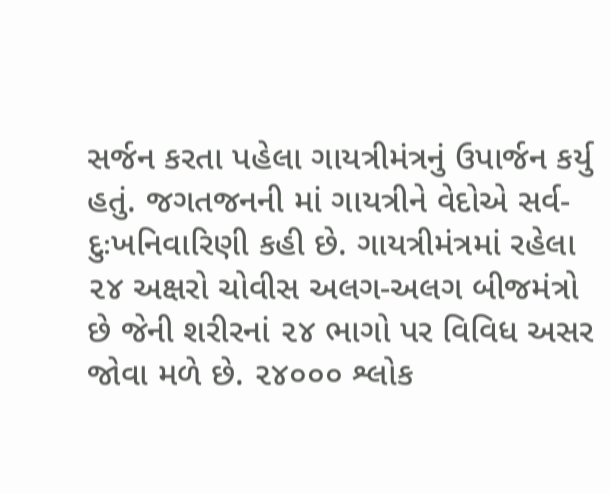સર્જન કરતા પહેલા ગાયત્રીમંત્રનું ઉપાર્જન કર્યુ હતું. જગતજનની માં ગાયત્રીને વેદોએ સર્વ-દુઃખનિવારિણી કહી છે. ગાયત્રીમંત્રમાં રહેલા ૨૪ અક્ષરો ચોવીસ અલગ-અલગ બીજમંત્રો છે જેની શરીરનાં ૨૪ ભાગો પર વિવિધ અસર જોવા મળે છે. ૨૪૦૦૦ શ્લોક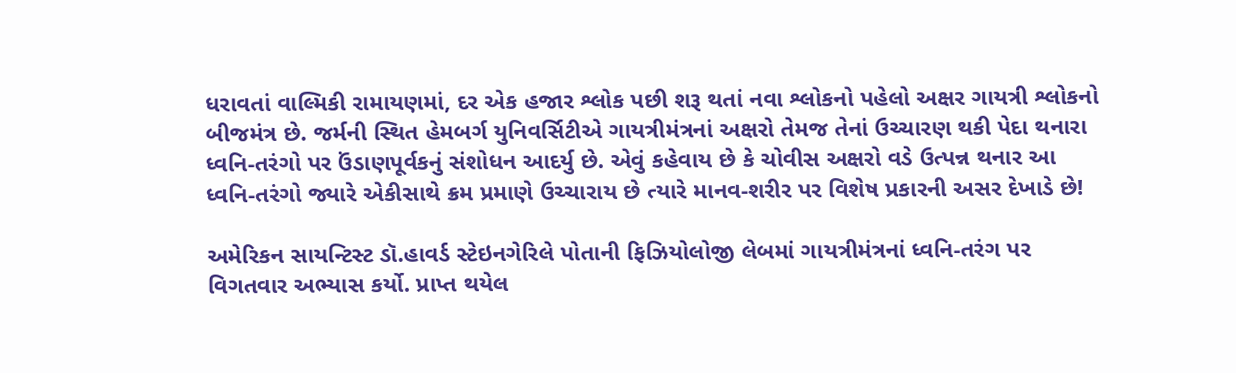ધરાવતાં વાલ્મિકી રામાયણમાં, દર એક હજાર શ્લોક પછી શરૂ થતાં નવા શ્લોકનો પહેલો અક્ષર ગાયત્રી શ્લોકનો બીજમંત્ર છે. જર્મની સ્થિત હેમબર્ગ યુનિવર્સિટીએ ગાયત્રીમંત્રનાં અક્ષરો તેમજ તેનાં ઉચ્ચારણ થકી પેદા થનારા ધ્વનિ-તરંગો પર ઉંડાણપૂર્વકનું સંશોધન આદર્યુ છે. એવું કહેવાય છે કે ચોવીસ અક્ષરો વડે ઉત્પન્ન થનાર આ ધ્વનિ-તરંગો જ્યારે એકીસાથે ક્રમ પ્રમાણે ઉચ્ચારાય છે ત્યારે માનવ-શરીર પર વિશેષ પ્રકારની અસર દેખાડે છે!

અમેરિકન સાયન્ટિસ્ટ ડૉ.હાવર્ડ સ્ટેઇનગેરિલે પોતાની ફિઝિયોલોજી લેબમાં ગાયત્રીમંત્રનાં ધ્વનિ-તરંગ પર વિગતવાર અભ્યાસ કર્યો. પ્રાપ્ત થયેલ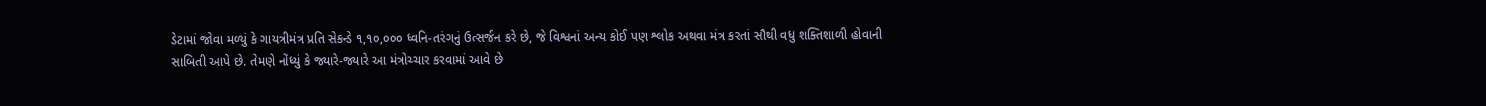ડેટામાં જોવા મળ્યું કે ગાયત્રીમંત્ર પ્રતિ સેકન્ડે ૧,૧૦,૦૦૦ ધ્વનિ-તરંગનું ઉત્સર્જન કરે છે, જે વિશ્વનાં અન્ય કોઈ પણ શ્લોક અથવા મંત્ર કરતાં સૌથી વધુ શક્તિશાળી હોવાની સાબિતી આપે છે. તેમણે નોંધ્યું કે જ્યારે-જ્યારે આ મંત્રોચ્ચાર કરવામાં આવે છે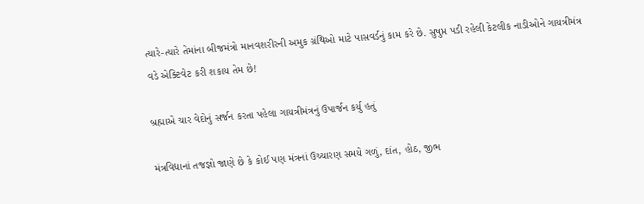ત્યારે-ત્યારે તેમાંના બીજમંત્રો માનવશરીરની અમુક ગ્રંથિઓ માટે પાસવર્ડનું કામ કરે છે. સુષુપ્ત પડી રહેલી કેટલીક નાડીઓને ગાયત્રીમંત્ર વડે એક્ટિવેટ કરી શકાય તેમ છે!

બ્રહ્માએ ચાર વેદોનું સર્જન કરતા પહેલા ગાયત્રીમંત્રનું ઉપાર્જન કર્યુ હતું

મંત્રવિદ્યાનાં તજજ્ઞો જાણે છે કે કોઈ પણ મંત્રનાં ઉચ્ચારણ સમયે ગળું, દાંત, હોઠ, જીભ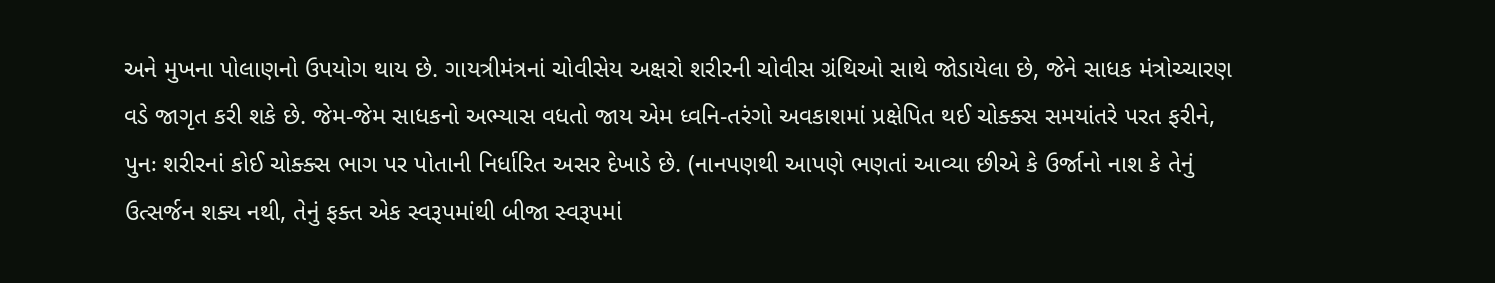અને મુખના પોલાણનો ઉપયોગ થાય છે. ગાયત્રીમંત્રનાં ચોવીસેય અક્ષરો શરીરની ચોવીસ ગ્રંથિઓ સાથે જોડાયેલા છે, જેને સાધક મંત્રોચ્ચારણ વડે જાગૃત કરી શકે છે. જેમ-જેમ સાધકનો અભ્યાસ વધતો જાય એમ ધ્વનિ-તરંગો અવકાશમાં પ્રક્ષેપિત થઈ ચોક્ક્સ સમયાંતરે પરત ફરીને, પુનઃ શરીરનાં કોઈ ચોક્ક્સ ભાગ પર પોતાની નિર્ધારિત અસર દેખાડે છે. (નાનપણથી આપણે ભણતાં આવ્યા છીએ કે ઉર્જાનો નાશ કે તેનું ઉત્સર્જન શક્ય નથી, તેનું ફક્ત એક સ્વરૂપમાંથી બીજા સ્વરૂપમાં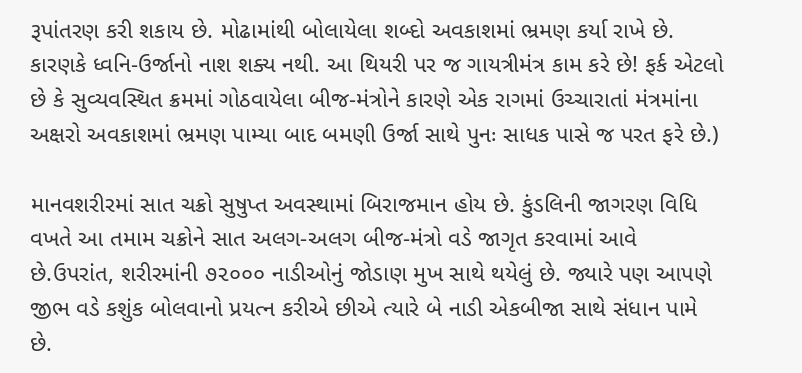રૂપાંતરણ કરી શકાય છે. મોઢામાંથી બોલાયેલા શબ્દો અવકાશમાં ભ્રમણ કર્યા રાખે છે. કારણકે ધ્વનિ-ઉર્જાનો નાશ શક્ય નથી. આ થિયરી પર જ ગાયત્રીમંત્ર કામ કરે છે! ફર્ક એટલો છે કે સુવ્યવસ્થિત ક્રમમાં ગોઠવાયેલા બીજ-મંત્રોને કારણે એક રાગમાં ઉચ્ચારાતાં મંત્રમાંના અક્ષરો અવકાશમાં ભ્રમણ પામ્યા બાદ બમણી ઉર્જા સાથે પુનઃ સાધક પાસે જ પરત ફરે છે.)

માનવશરીરમાં સાત ચક્રો સુષુપ્ત અવસ્થામાં બિરાજમાન હોય છે. કુંડલિની જાગરણ વિધિ વખતે આ તમામ ચક્રોને સાત અલગ-અલગ બીજ-મંત્રો વડે જાગૃત કરવામાં આવે છે.ઉપરાંત, શરીરમાંની ૭૨૦૦૦ નાડીઓનું જોડાણ મુખ સાથે થયેલું છે. જ્યારે પણ આપણે જીભ વડે કશુંક બોલવાનો પ્રયત્ન કરીએ છીએ ત્યારે બે નાડી એકબીજા સાથે સંધાન પામે છે.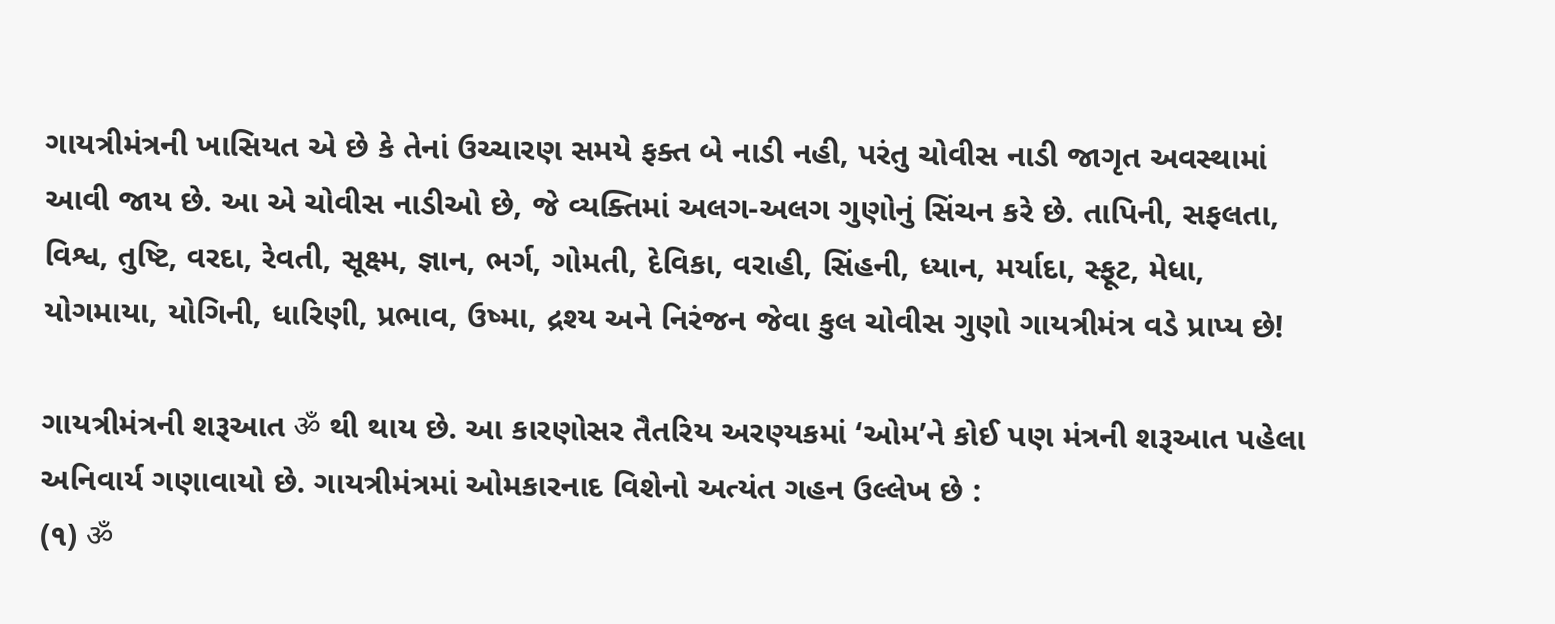ગાયત્રીમંત્રની ખાસિયત એ છે કે તેનાં ઉચ્ચારણ સમયે ફક્ત બે નાડી નહી, પરંતુ ચોવીસ નાડી જાગૃત અવસ્થામાં આવી જાય છે. આ એ ચોવીસ નાડીઓ છે, જે વ્યક્તિમાં અલગ-અલગ ગુણોનું સિંચન કરે છે. તાપિની, સફલતા, વિશ્વ, તુષ્ટિ, વરદા, રેવતી, સૂક્ષ્મ, જ્ઞાન, ભર્ગ, ગોમતી, દેવિકા, વરાહી, સિંહની, ધ્યાન, મર્યાદા, સ્ફૂટ, મેધા, યોગમાયા, યોગિની, ધારિણી, પ્રભાવ, ઉષ્મા, દ્રશ્ય અને નિરંજન જેવા કુલ ચોવીસ ગુણો ગાયત્રીમંત્ર વડે પ્રાપ્ય છે!

ગાયત્રીમંત્રની શરૂઆત ॐ થી થાય છે. આ કારણોસર તૈતરિય અરણ્યકમાં ‘ઓમ’ને કોઈ પણ મંત્રની શરૂઆત પહેલા અનિવાર્ય ગણાવાયો છે. ગાયત્રીમંત્રમાં ઓમકારનાદ વિશેનો અત્યંત ગહન ઉલ્લેખ છે :
(૧) ॐ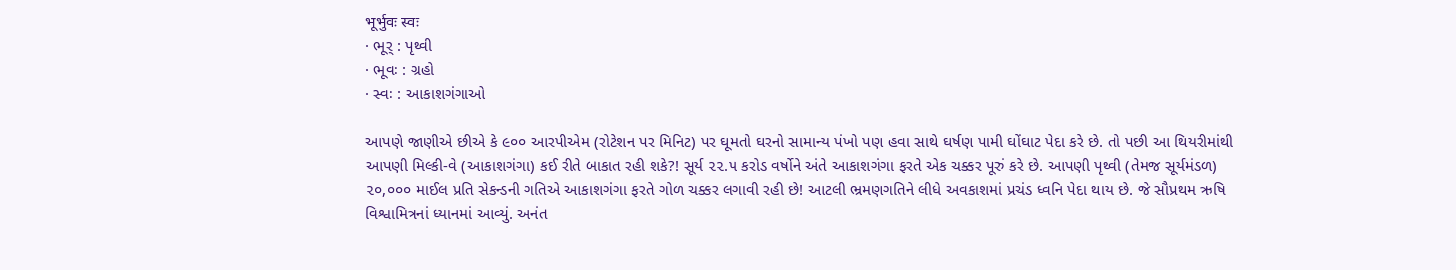भूर्भुवः स्वः
· ભૂર્‍ : પૃથ્વી
· ભૂવઃ : ગ્રહો
· સ્વઃ : આકાશગંગાઓ

આપણે જાણીએ છીએ કે ૯૦૦ આરપીએમ (રોટેશન પર મિનિટ) પર ઘૂમતો ઘરનો સામાન્ય પંખો પણ હવા સાથે ઘર્ષણ પામી ઘોંઘાટ પેદા કરે છે. તો પછી આ થિયરીમાંથી આપણી મિલ્કી-વે (આકાશગંગા) કઈ રીતે બાકાત રહી શકે?! સૂર્ય ૨૨.૫ કરોડ વર્ષોને અંતે આકાશગંગા ફરતે એક ચક્કર પૂરું કરે છે. આપણી પૃથ્વી (તેમજ સૂર્યમંડળ) ૨૦,૦૦૦ માઈલ પ્રતિ સેકન્ડની ગતિએ આકાશગંગા ફરતે ગોળ ચક્કર લગાવી રહી છે! આટલી ભ્રમણગતિને લીધે અવકાશમાં પ્રચંડ ધ્વનિ પેદા થાય છે. જે સૌપ્રથમ ઋષિ વિશ્વામિત્રનાં ધ્યાનમાં આવ્યું. અનંત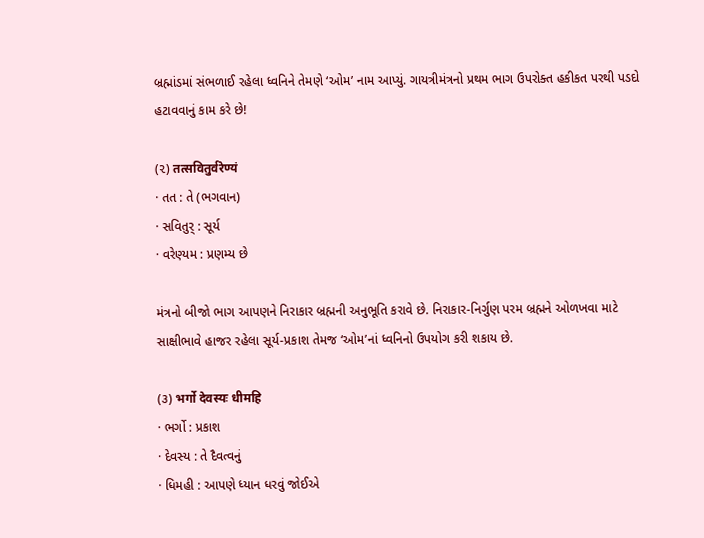બ્રહ્માંડમાં સંભળાઈ રહેલા ધ્વનિને તેમણે ‘ઓમ’ નામ આપ્યું. ગાયત્રીમંત્રનો પ્રથમ ભાગ ઉપરોક્ત હકીકત પરથી પડદો હટાવવાનું કામ કરે છે!

(૨) तत्सवितुर्वरेण्यं
· તત : તે (ભગવાન)
· સવિતુર્‍ : સૂર્ય
· વરેણ્યમ : પ્રણમ્ય છે

મંત્રનો બીજો ભાગ આપણને નિરાકાર બ્રહ્મની અનુભૂતિ કરાવે છે. નિરાકાર-નિર્ગુણ પરમ બ્રહ્મને ઓળખવા માટે સાક્ષીભાવે હાજર રહેલા સૂર્ય-પ્રકાશ તેમજ ‘ઓમ’નાં ધ્વનિનો ઉપયોગ કરી શકાય છે.

(૩) भर्गो देवस्यः धीमहि
· ભર્ગો : પ્રકાશ
· દેવસ્ય : તે દૈવત્વનું
· ધિમહી : આપણે ધ્યાન ધરવું જોઈએ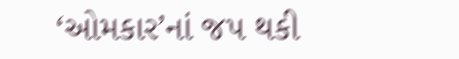‘ઓમકાર’નાં જપ થકી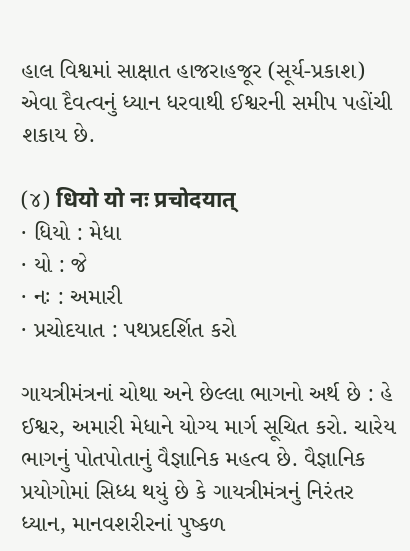હાલ વિશ્વમાં સાક્ષાત હાજરાહજૂર (સૂર્ય-પ્રકાશ) એવા દૈવત્વનું ધ્યાન ધરવાથી ઈશ્વરની સમીપ પહોંચી શકાય છે.

(૪) धियो यो नः प्रचोदयात्
· ધિયો : મેધા
· યો : જે
· નઃ : અમારી
· પ્રચોદયાત : પથપ્રદર્શિત કરો

ગાયત્રીમંત્રનાં ચોથા અને છેલ્લા ભાગનો અર્થ છે : હે ઈશ્વર, અમારી મેધાને યોગ્ય માર્ગ સૂચિત કરો. ચારેય ભાગનું પોતપોતાનું વૈજ્ઞાનિક મહત્વ છે. વૈજ્ઞાનિક પ્રયોગોમાં સિધ્ધ થયું છે કે ગાયત્રીમંત્રનું નિરંતર ધ્યાન, માનવશરીરનાં પુષ્કળ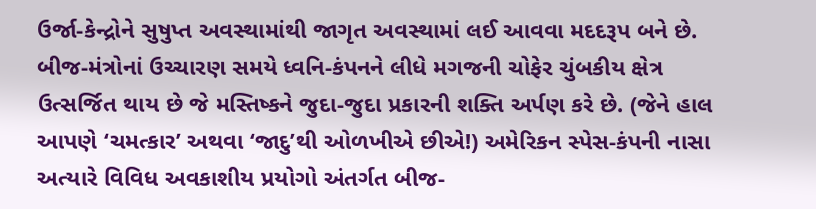ઉર્જા-કેન્દ્રોને સુષુપ્ત અવસ્થામાંથી જાગૃત અવસ્થામાં લઈ આવવા મદદરૂપ બને છે. બીજ-મંત્રોનાં ઉચ્ચારણ સમયે ધ્વનિ-કંપનને લીધે મગજની ચોફેર ચુંબકીય ક્ષેત્ર ઉત્સર્જિત થાય છે જે મસ્તિષ્કને જુદા-જુદા પ્રકારની શક્તિ અર્પણ કરે છે. (જેને હાલ આપણે ‘ચમત્કાર’ અથવા ‘જાદુ’થી ઓળખીએ છીએ!) અમેરિકન સ્પેસ-કંપની નાસા અત્યારે વિવિધ અવકાશીય પ્રયોગો અંતર્ગત બીજ-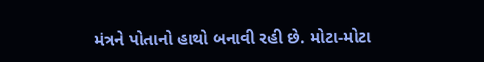મંત્રને પોતાનો હાથો બનાવી રહી છે. મોટા-મોટા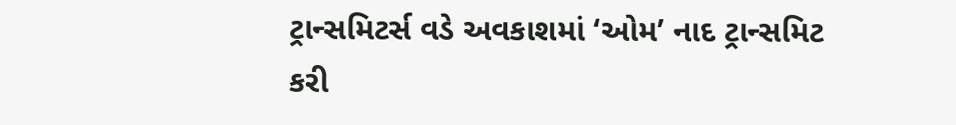ટ્રાન્સમિટર્સ વડે અવકાશમાં ‘ઓમ’ નાદ ટ્રાન્સમિટ કરી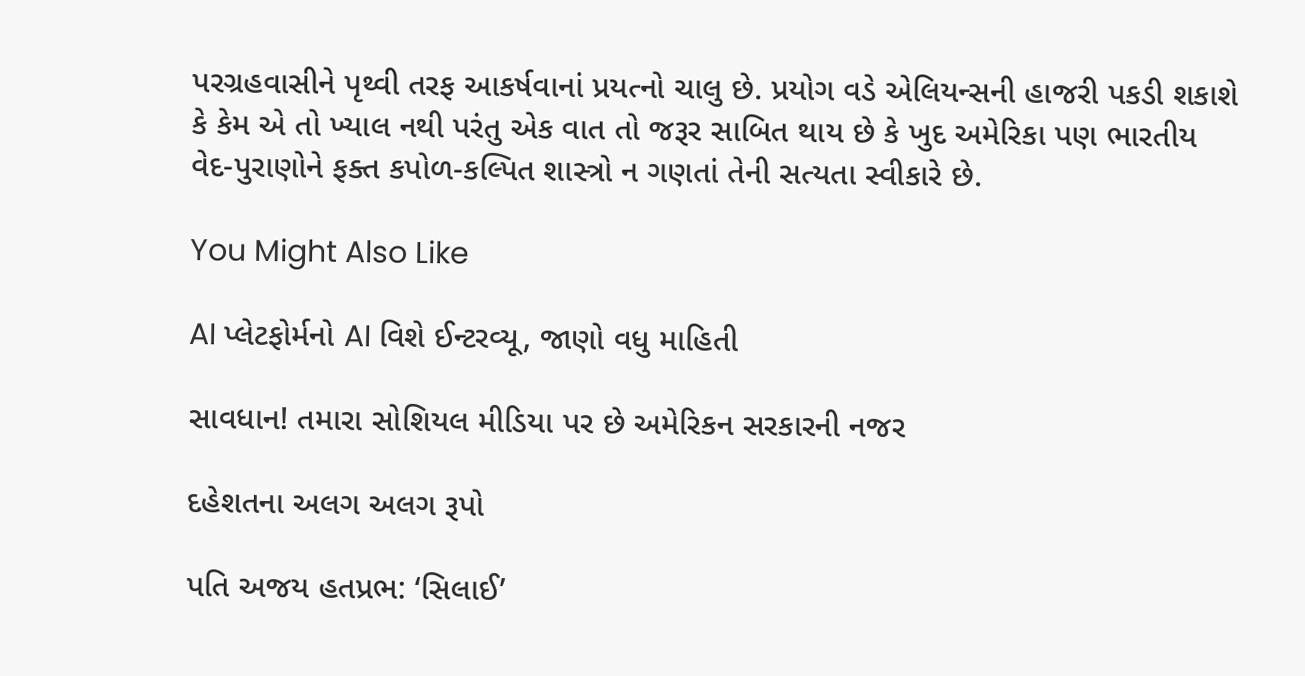પરગ્રહવાસીને પૃથ્વી તરફ આકર્ષવાનાં પ્રયત્નો ચાલુ છે. પ્રયોગ વડે એલિયન્સની હાજરી પકડી શકાશે કે કેમ એ તો ખ્યાલ નથી પરંતુ એક વાત તો જરૂર સાબિત થાય છે કે ખુદ અમેરિકા પણ ભારતીય વેદ-પુરાણોને ફક્ત કપોળ-કલ્પિત શાસ્ત્રો ન ગણતાં તેની સત્યતા સ્વીકારે છે.

You Might Also Like

AI પ્લેટફોર્મનો AI વિશે ઈન્ટરવ્યૂ, જાણો વધુ માહિતી

સાવધાન! તમારા સોશિયલ મીડિયા પર છે અમેરિકન સરકારની નજર

દહેશતના અલગ અલગ રૂપો

પતિ અજય હતપ્રભ: ‘સિલાઈ’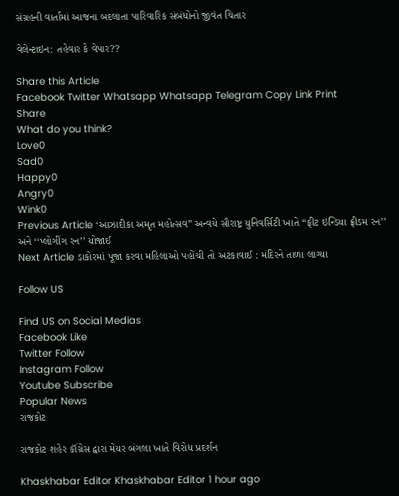સંગ્રહની વાર્તામાં આજના બદલાતા પારિવારિક સંબંધોનો જીવંત ચિતાર

વેલેન્ટાઇન: તહેવાર કે વેપાર??

Share this Article
Facebook Twitter Whatsapp Whatsapp Telegram Copy Link Print
Share
What do you think?
Love0
Sad0
Happy0
Angry0
Wink0
Previous Article ‘આઝાદીકા અમૃત મહોત્સવ’’ અન્વયે સૌરાષ્ટ્ર યુનિવર્સિટી ખાતે ‘‘ફીટ ઇન્ડિયા ફ્રીડમ રન’’ અને ‘‘પ્લોગીંગ રન’’ યોજાઈ
Next Article ડાકોરમાં પૂજા કરવા મહિલાઓ પહોંચી તો અટકાવાઈ : મંદિરને તાળા લાગ્યા

Follow US

Find US on Social Medias
Facebook Like
Twitter Follow
Instagram Follow
Youtube Subscribe
Popular News
રાજકોટ

રાજકોટ શહેર કૉંગ્રેસ દ્વારા મેયર બંગલા ખાતે વિરોધ પ્રદર્શન

Khaskhabar Editor Khaskhabar Editor 1 hour ago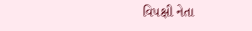વિપક્ષી નેતા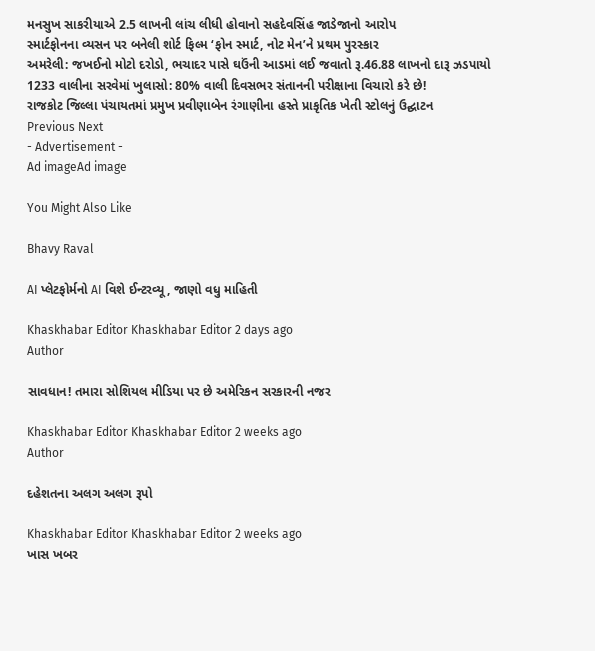મનસુખ સાકરીયાએ 2.5 લાખની લાંચ લીધી હોવાનો સહદેવસિંહ જાડેજાનો આરોપ
સ્માર્ટફોનના વ્યસન પર બનેલી શોર્ટ ફિલ્મ ‘ફોન સ્માર્ટ, નોટ મેન’ને પ્રથમ પુરસ્કાર
અમરેલી: જખઈનો મોટો દરોડો, ભચાદર પાસે ઘઉંની આડમાં લઈ જવાતો રૂ.46.88 લાખનો દારૂ ઝડપાયો
1233 વાલીના સરવેમાં ખુલાસો: 80% વાલી દિવસભર સંતાનની પરીક્ષાના વિચારો કરે છે!
રાજકોટ જિલ્લા પંચાયતમાં પ્રમુખ પ્રવીણાબેન રંગાણીના હસ્તે પ્રાકૃતિક ખેતી સ્ટોલનું ઉદ્ઘાટન
Previous Next
- Advertisement -
Ad imageAd image

You Might Also Like

Bhavy Raval

AI પ્લેટફોર્મનો AI વિશે ઈન્ટરવ્યૂ, જાણો વધુ માહિતી

Khaskhabar Editor Khaskhabar Editor 2 days ago
Author

સાવધાન! તમારા સોશિયલ મીડિયા પર છે અમેરિકન સરકારની નજર

Khaskhabar Editor Khaskhabar Editor 2 weeks ago
Author

દહેશતના અલગ અલગ રૂપો

Khaskhabar Editor Khaskhabar Editor 2 weeks ago
ખાસ ખબર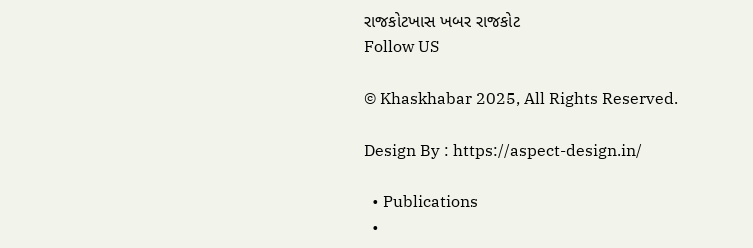રાજકોટખાસ ખબર રાજકોટ
Follow US

© Khaskhabar 2025, All Rights Reserved.

Design By : https://aspect-design.in/

  • Publications
  •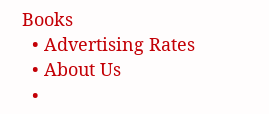Books
  • Advertising Rates
  • About Us
  •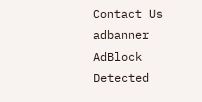Contact Us
adbanner
AdBlock Detected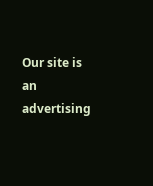Our site is an advertising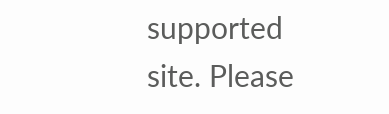supported site. Please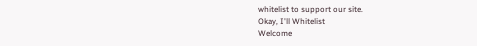whitelist to support our site.
Okay, I'll Whitelist
Welcome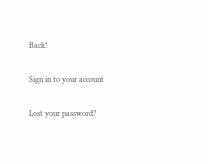Back!

Sign in to your account

Lost your password?